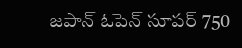జపాన్ ఓపెన్ సూపర్ 750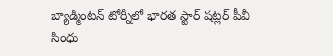బ్యాడ్మింటన్ టోర్నీలో భారత స్టార్ షట్లర్ పీవీ సింధు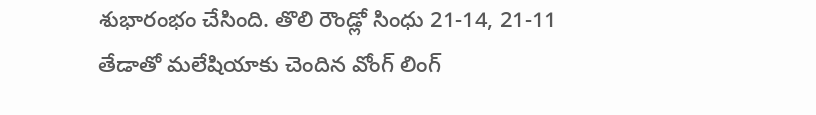శుభారంభం చేసింది. తొలి రౌండ్లో సింధు 21-14, 21-11 తేడాతో మలేషియాకు చెందిన వోంగ్ లింగ్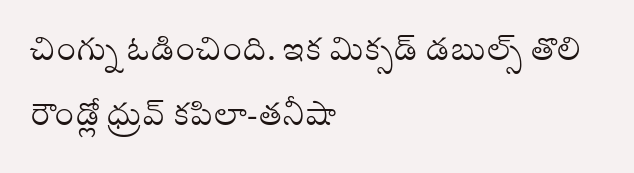చింగ్ను ఓడించింది. ఇక మిక్సడ్ డబుల్స్ తొలి రౌండ్లో ధ్రువ్ కపిలా-తనీషా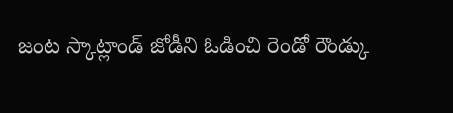జంట స్కాట్లాండ్ జోడీని ఓడించి రెండో రౌండ్కు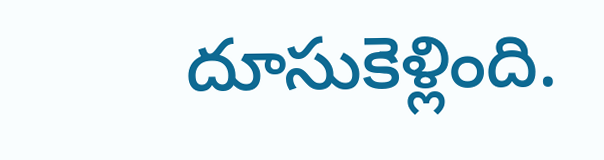దూసుకెళ్లింది.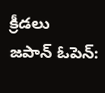క్రీడలు
జపాన్ ఓపెన్: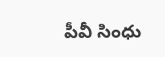పీవీ సింధు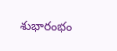శుభారంభం